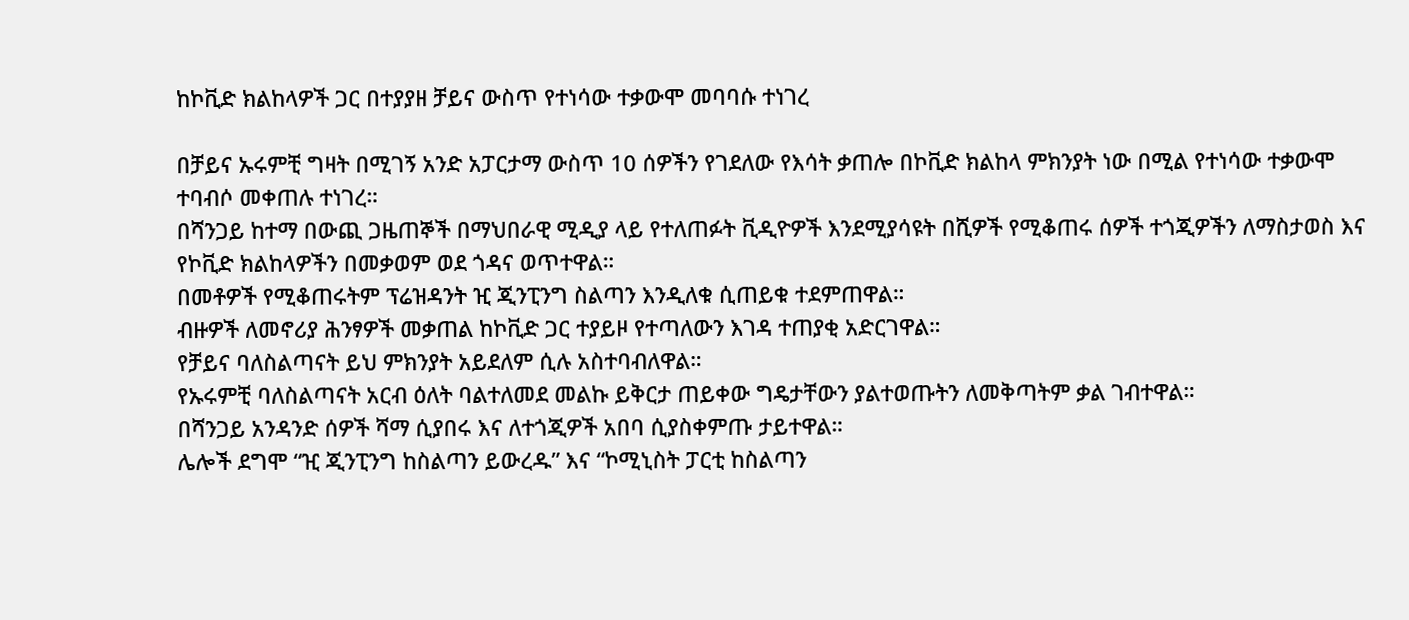ከኮቪድ ክልከላዎች ጋር በተያያዘ ቻይና ውስጥ የተነሳው ተቃውሞ መባባሱ ተነገረ

በቻይና ኡሩምቺ ግዛት በሚገኝ አንድ አፓርታማ ውስጥ 10 ሰዎችን የገደለው የእሳት ቃጠሎ በኮቪድ ክልከላ ምክንያት ነው በሚል የተነሳው ተቃውሞ ተባብሶ መቀጠሉ ተነገረ።
በሻንጋይ ከተማ በውጪ ጋዜጠኞች በማህበራዊ ሚዲያ ላይ የተለጠፉት ቪዲዮዎች እንደሚያሳዩት በሺዎች የሚቆጠሩ ሰዎች ተጎጂዎችን ለማስታወስ እና የኮቪድ ክልከላዎችን በመቃወም ወደ ጎዳና ወጥተዋል።
በመቶዎች የሚቆጠሩትም ፕሬዝዳንት ዢ ጂንፒንግ ስልጣን እንዲለቁ ሲጠይቁ ተደምጠዋል።
ብዙዎች ለመኖሪያ ሕንፃዎች መቃጠል ከኮቪድ ጋር ተያይዞ የተጣለውን እገዳ ተጠያቂ አድርገዋል።
የቻይና ባለስልጣናት ይህ ምክንያት አይደለም ሲሉ አስተባብለዋል።
የኡሩምቺ ባለስልጣናት አርብ ዕለት ባልተለመደ መልኩ ይቅርታ ጠይቀው ግዴታቸውን ያልተወጡትን ለመቅጣትም ቃል ገብተዋል።
በሻንጋይ አንዳንድ ሰዎች ሻማ ሲያበሩ እና ለተጎጂዎች አበባ ሲያስቀምጡ ታይተዋል።
ሌሎች ደግሞ “ዢ ጂንፒንግ ከስልጣን ይውረዱ” እና “ኮሚኒስት ፓርቲ ከስልጣን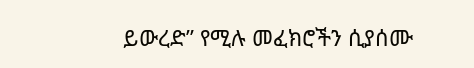ይውረድ” የሚሉ መፈክሮችን ሲያሰሙ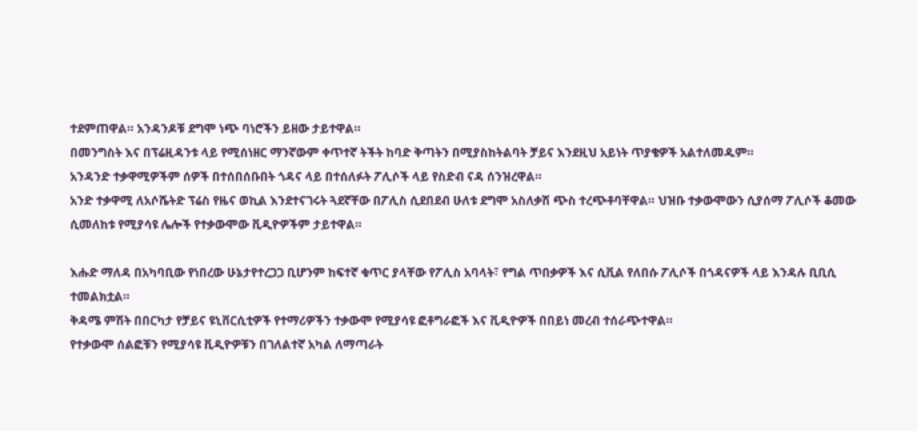ተደምጠዋል። አንዳንዶቹ ደግሞ ነጭ ባነሮችን ይዘው ታይተዋል።
በመንግስት እና በፕሬዚዳንቱ ላይ የሚሰነዘር ማንኛውም ቀጥተኛ ትችት ከባድ ቅጣትን በሚያስከትልባት ቻይና እንደዚህ አይነት ጥያቄዎች አልተለመዱም።
አንዳንድ ተቃዋሚዎችም ሰዎች በተሰበሰቡበት ጎዳና ላይ በተሰለፉት ፖሊሶች ላይ የስድብ ናዳ ሰንዝረዋል።
አንድ ተቃዋሚ ለአሶሼትድ ፕሬስ የዜና ወኪል እንደተናገሩት ጓደኛቸው በፖሊስ ሲደበደብ ሁለቱ ደግሞ አስለቃሽ ጭስ ተረጭቶባቸዋል። ህዝቡ ተቃውሞውን ሲያሰማ ፖሊሶች ቆመው ሲመለከቱ የሚያሳዩ ሌሎች የተቃውሞው ቪዲዮዎችም ታይተዋል።

እሑድ ማለዳ በአካባቢው የነበረው ሁኔታየተረጋጋ ቢሆንም ከፍተኛ ቁጥር ያላቸው የፖሊስ አባላት፣ የግል ጥበቃዎች እና ሲቪል የለበሱ ፖሊሶች በጎዳናዎች ላይ እንዳሉ ቢቢሲ ተመልክቷል።
ቅዳሜ ምሽት በበርካታ የቻይና ዩኒቨርሲቲዎች የተማሪዎችን ተቃውሞ የሚያሳዩ ፎቶግራፎች እና ቪዲዮዎች በበይነ መረብ ተሰራጭተዋል።
የተቃውሞ ሰልፎቹን የሚያሳዩ ቪዲዮዎቹን በገለልተኛ አካል ለማጣራት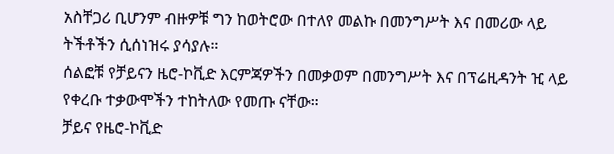አስቸጋሪ ቢሆንም ብዙዎቹ ግን ከወትሮው በተለየ መልኩ በመንግሥት እና በመሪው ላይ ትችቶችን ሲሰነዝሩ ያሳያሉ።
ሰልፎቹ የቻይናን ዜሮ-ኮቪድ እርምጃዎችን በመቃወም በመንግሥት እና በፕሬዚዳንት ዢ ላይ የቀረቡ ተቃውሞችን ተከትለው የመጡ ናቸው።
ቻይና የዜሮ-ኮቪድ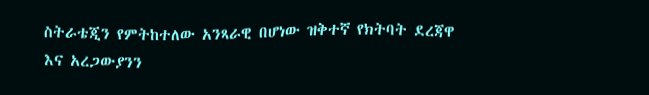ስትራቴጂን የምትከተለው አንጻራዊ በሆነው ዝቅተኛ የክትባት ደረጃዋ እና አረጋውያንን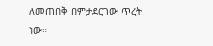ለመጠበቅ በምታደርገው ጥረት ነው።